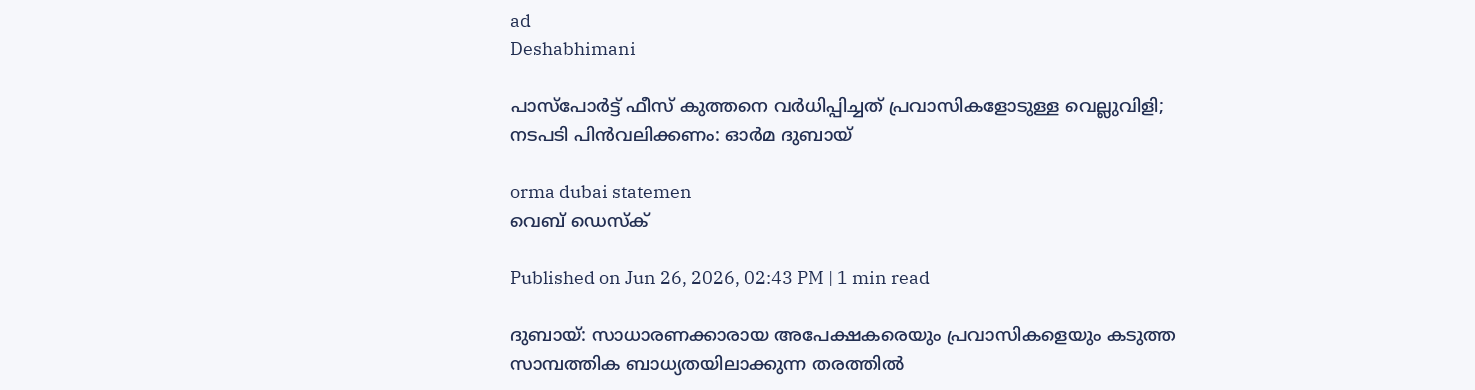ad
Deshabhimani

പാസ്പോർട്ട് ഫീസ് കുത്തനെ വർധിപ്പിച്ചത് പ്രവാസികളോടുള്ള വെല്ലുവിളി; നടപടി പിൻവലിക്കണം: ഓർമ ദുബായ്

orma dubai statemen
വെബ് ഡെസ്ക്

Published on Jun 26, 2026, 02:43 PM | 1 min read

ദുബായ്: സാധാരണക്കാരായ അപേക്ഷകരെയും പ്രവാസികളെയും കടുത്ത സാമ്പത്തിക ബാധ്യതയിലാക്കുന്ന തരത്തിൽ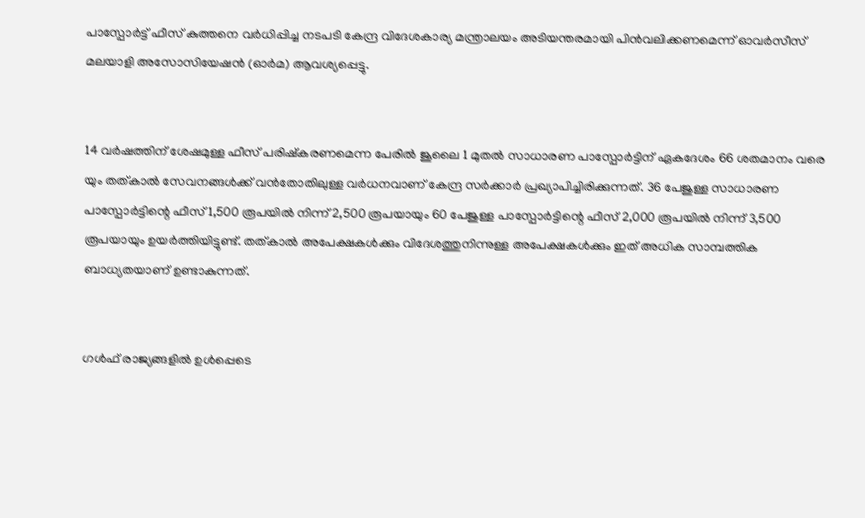പാസ്പോർട്ട് ഫീസ് കുത്തനെ വർധിപ്പിച്ച നടപടി കേന്ദ്ര വിദേശകാര്യ മന്ത്രാലയം അടിയന്തരമായി പിൻവലിക്കണമെന്ന് ഓവർസീസ് മലയാളി അസോസിയേഷൻ (ഓർമ) ആവശ്യപ്പെട്ടു.


14 വർഷത്തിന് ശേഷമുള്ള ഫീസ് പരിഷ്കരണമെന്ന പേരിൽ ജൂലൈ 1 മുതൽ സാധാരണ പാസ്പോർട്ടിന് ഏകദേശം 66 ശതമാനം വരെ യും തത്കാൽ സേവനങ്ങൾക്ക് വൻതോതിലുള്ള വർധനവാണ് കേന്ദ്ര സർക്കാർ പ്രഖ്യാപിച്ചിരിക്കുന്നത്. 36 പേജുള്ള സാധാരണ പാസ്പോർട്ടിന്റെ ഫീസ് 1,500 രൂപയിൽ നിന്ന് 2,500 രൂപയായും 60 പേജുള്ള പാസ്പോർട്ടിന്റെ ഫീസ് 2,000 രൂപയിൽ നിന്ന് 3,500 രൂപയായും ഉയർത്തിയിട്ടുണ്ട്. തത്കാൽ അപേക്ഷകൾക്കും വിദേശത്തുനിന്നുള്ള അപേക്ഷകൾക്കും ഇത് അധിക സാമ്പത്തിക ബാധ്യതയാണ് ഉണ്ടാകുന്നത്.


ഗൾഫ് രാജ്യങ്ങളില്‍ ഉൾപ്പെടെ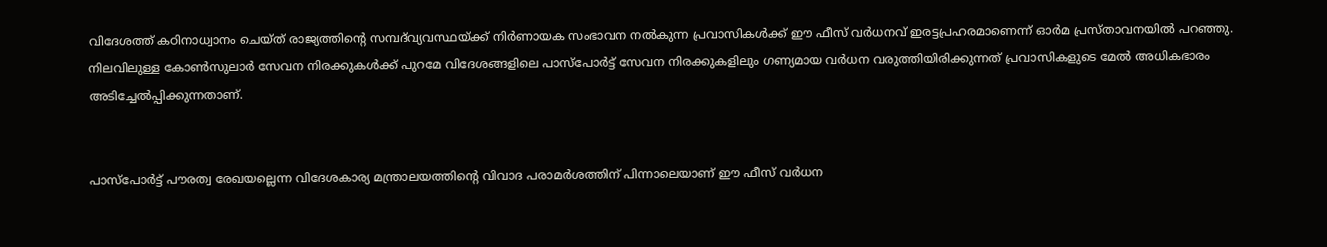വിദേശത്ത് കഠിനാധ്വാനം ചെയ്ത് രാജ്യത്തിന്റെ സമ്പദ്‌വ്യവസ്ഥയ്ക്ക് നിർണായക സംഭാവന നൽകുന്ന പ്രവാസികൾക്ക് ഈ ഫീസ് വർധനവ് ഇരട്ടപ്രഹരമാണെന്ന് ഓർമ പ്രസ്താവനയിൽ പറഞ്ഞു. നിലവിലുള്ള കോൺസുലാർ സേവന നിരക്കുകൾക്ക് പുറമേ വിദേശങ്ങളിലെ പാസ്പോർട്ട് സേവന നിരക്കുകളിലും ഗണ്യമായ വർധന വരുത്തിയിരിക്കുന്നത് പ്രവാസികളുടെ മേൽ അധികഭാരം അടിച്ചേൽപ്പിക്കുന്നതാണ്.


പാസ്പോർട്ട് പൗരത്വ രേഖയല്ലെന്ന വിദേശകാര്യ മന്ത്രാലയത്തിന്റെ വിവാദ പരാമർശത്തിന് പിന്നാലെയാണ് ഈ ഫീസ് വർധന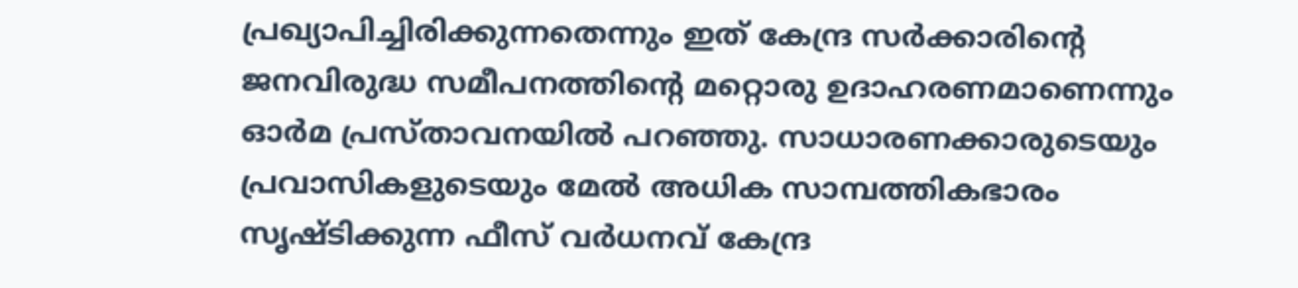പ്രഖ്യാപിച്ചിരിക്കുന്നതെന്നും ഇത് കേന്ദ്ര സർക്കാരിന്റെ ജനവിരുദ്ധ സമീപനത്തിന്റെ മറ്റൊരു ഉദാഹരണമാണെന്നും ഓർമ പ്രസ്താവനയിൽ പറഞ്ഞു. സാധാരണക്കാരുടെയും പ്രവാസികളുടെയും മേൽ അധിക സാമ്പത്തികഭാരം സൃഷ്ടിക്കുന്ന ഫീസ് വർധനവ് കേന്ദ്ര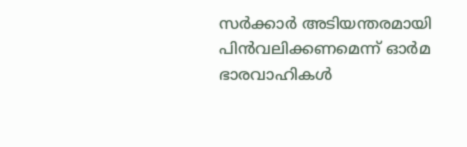സർക്കാർ അടിയന്തരമായി പിൻവലിക്കണമെന്ന് ഓർമ ഭാരവാഹികൾ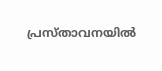പ്രസ്താവനയിൽ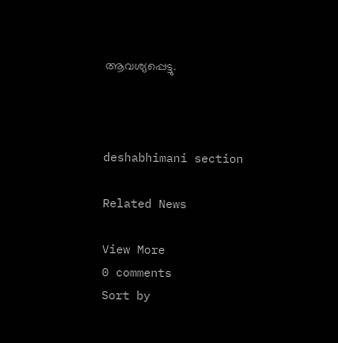ആവശ്യപ്പെട്ടു.



deshabhimani section

Related News

View More
0 comments
Sort by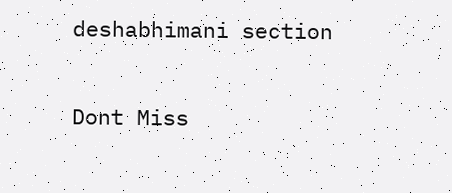deshabhimani section

Dont Miss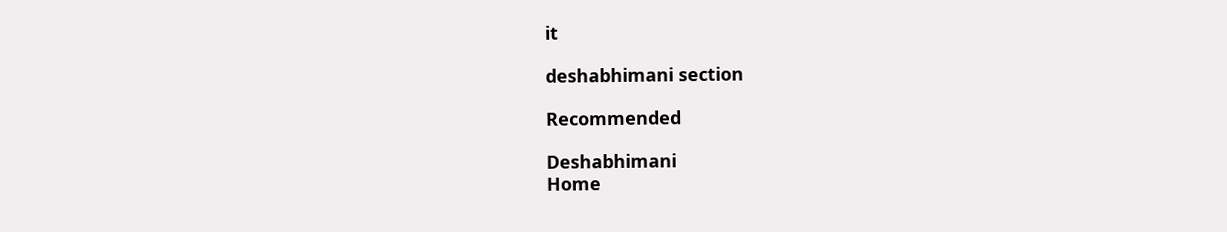it

deshabhimani section

Recommended

Deshabhimani
Home